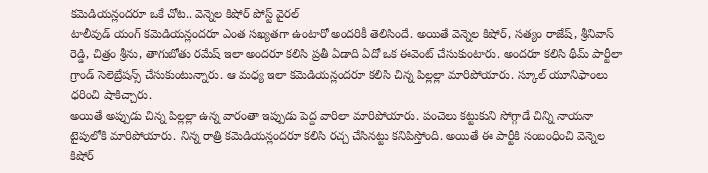కమెడియన్లందరూ ఒకే చోట.. వెన్నెల కిషోర్ పోస్ట్ వైరల్
టాలీవుడ్ యంగ్ కమెడియన్లందరూ ఎంత సఖ్యతగా ఉంటారో అందరికీ తెలిసిందే. అయితే వెన్నెల కిషోర్, సత్యం రాజేష్, శ్రీనివాస్ రెడ్డి, చిత్రం శ్రీను, తాగుబోతు రమేష్ ఇలా అందరూ కలిసి ప్రతీ ఏడాది ఏదో ఒక ఈవెంట్ చేసుకుంటారు. అందరూ కలిసి థీమ్ పార్టీలా గ్రాండ్ సెలెబ్రేషన్స్ చేసుకుంటున్నారు. ఆ మధ్య ఇలా కమెడియన్లందరూ కలిసి చిన్న పిల్లల్లా మారిపోయారు. స్కూల్ యూనిఫాంలు ధరించి షాకిచ్చారు.
అయితే అప్పుడు చిన్న పిల్లల్లా ఉన్న వారంతా ఇప్పుడు పెద్ద వారిలా మారిపోయారు. పంచెలు కట్టుకుని సోగ్గాడే చిన్ని నాయనా టైపులోకి మారిపోయారు. నిన్న రాత్రి కమెడియన్లందరూ కలిసి రచ్చ చేసినట్టు కనిపిస్తోంది. అయితే ఈ పార్టీకి సంబంధించి వెన్నెల కిషోర్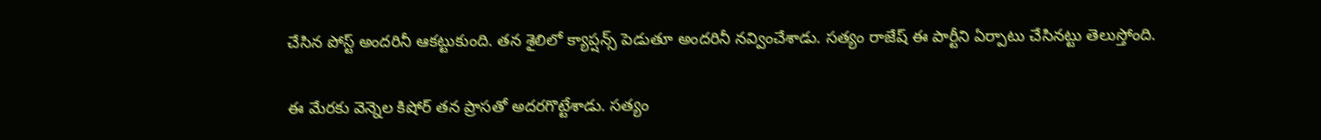చేసిన పోస్ట్ అందరినీ ఆకట్టుకుంది. తన శైలిలో క్యాప్షన్స్ పెడుతూ అందరినీ నవ్వించేశాడు. సత్యం రాజేష్ ఈ పార్టీని ఏర్పాటు చేసినట్టు తెలుస్తోంది.

ఈ మేరకు వెన్నెల కిషోర్ తన ప్రాసతో అదరగొట్టేశాడు. సత్యం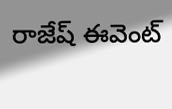రాజేష్ ఈవెంట్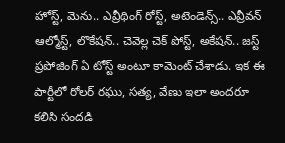హోస్ట్, మెను.. ఎవ్రీథింగ్ రోస్ట్, అటెండెన్స్.. ఎవ్రీవన్ ఆల్మోస్ట్, లొకేషన్.. చెవెల్ల చెక్ పోస్ట్, అకేషన్.. జస్ట్ ప్రపోజింగ్ ఏ టోస్ట్ అంటూ కామెంట్ చేశాడు. ఇక ఈ పార్టీలో రోలర్ రఘు, సత్య, వేణు ఇలా అందరూ కలిసి సందడి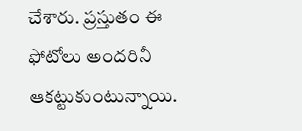చేశారు. ప్రస్తుతం ఈ ఫోటోలు అందరినీ ఆకట్టుకుంటున్నాయి.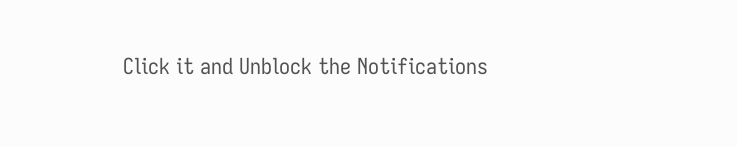Click it and Unblock the Notifications